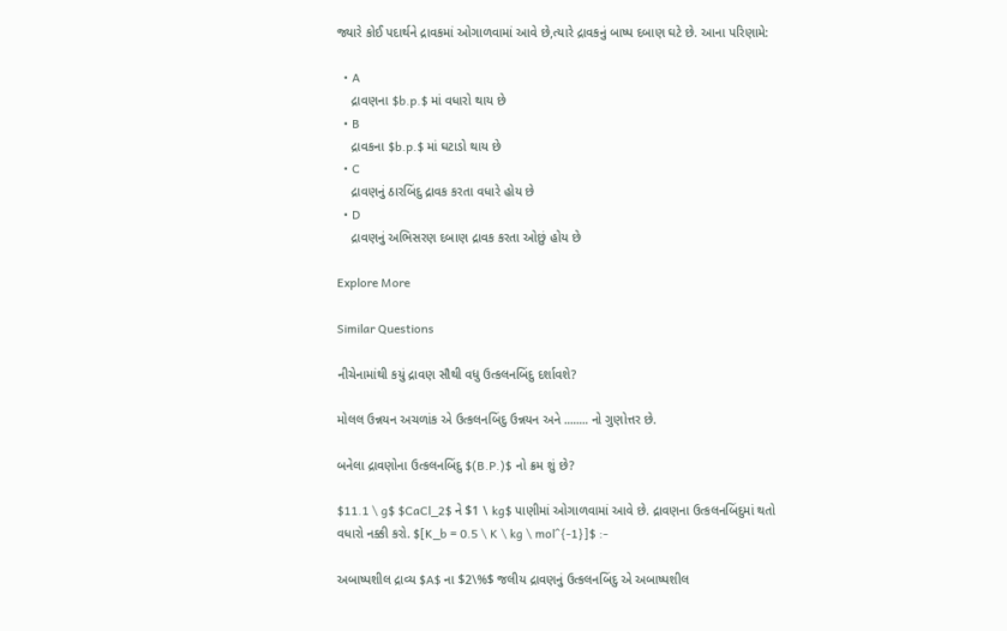જ્યારે કોઈ પદાર્થને દ્રાવકમાં ઓગાળવામાં આવે છે,ત્યારે દ્રાવકનું બાષ્પ દબાણ ઘટે છે. આના પરિણામે:

  • A
    દ્રાવણના $b.p.$ માં વધારો થાય છે
  • B
    દ્રાવકના $b.p.$ માં ઘટાડો થાય છે
  • C
    દ્રાવણનું ઠારબિંદુ દ્રાવક કરતા વધારે હોય છે
  • D
    દ્રાવણનું અભિસરણ દબાણ દ્રાવક કરતા ઓછું હોય છે

Explore More

Similar Questions

નીચેનામાંથી કયું દ્રાવણ સૌથી વધુ ઉત્કલનબિંદુ દર્શાવશે?

મોલલ ઉન્નયન અચળાંક એ ઉત્કલનબિંદુ ઉન્નયન અને ........ નો ગુણોત્તર છે.

બનેલા દ્રાવણોના ઉત્કલનબિંદુ $(B.P.)$ નો ક્રમ શું છે?

$11.1 \ g$ $CaCl_2$ ને $1 \ kg$ પાણીમાં ઓગાળવામાં આવે છે. દ્રાવણના ઉત્કલનબિંદુમાં થતો વધારો નક્કી કરો. $[K_b = 0.5 \ K \ kg \ mol^{-1}]$ :-

અબાષ્પશીલ દ્રાવ્ય $A$ ના $2\%$ જલીય દ્રાવણનું ઉત્કલનબિંદુ એ અબાષ્પશીલ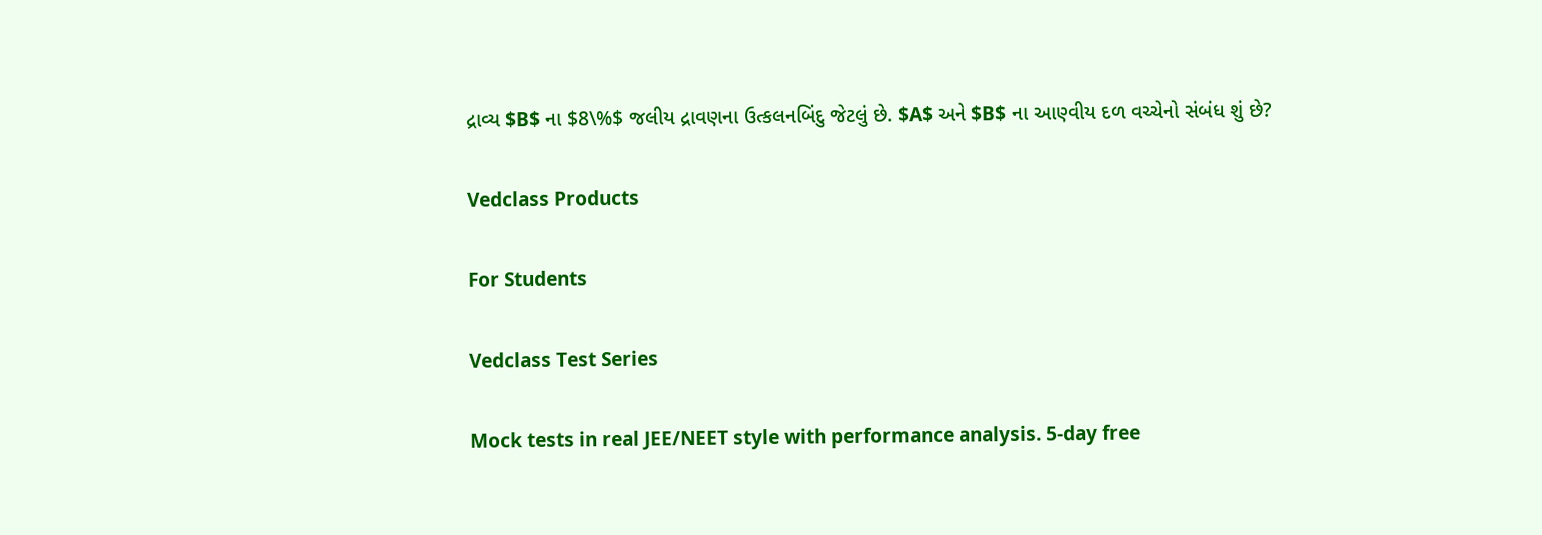દ્રાવ્ય $B$ ના $8\%$ જલીય દ્રાવણના ઉત્કલનબિંદુ જેટલું છે. $A$ અને $B$ ના આણ્વીય દળ વચ્ચેનો સંબંધ શું છે?

Vedclass Products

For Students

Vedclass Test Series

Mock tests in real JEE/NEET style with performance analysis. 5-day free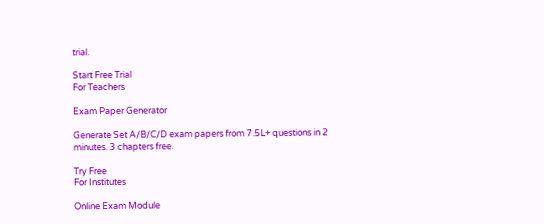trial.

Start Free Trial
For Teachers

Exam Paper Generator

Generate Set A/B/C/D exam papers from 7.5L+ questions in 2 minutes. 3 chapters free.

Try Free
For Institutes

Online Exam Module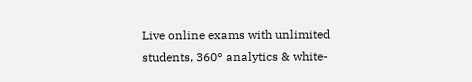Live online exams with unlimited students, 360° analytics & white-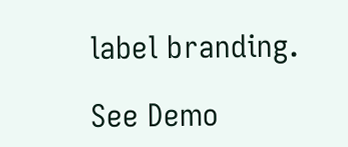label branding.

See Demo